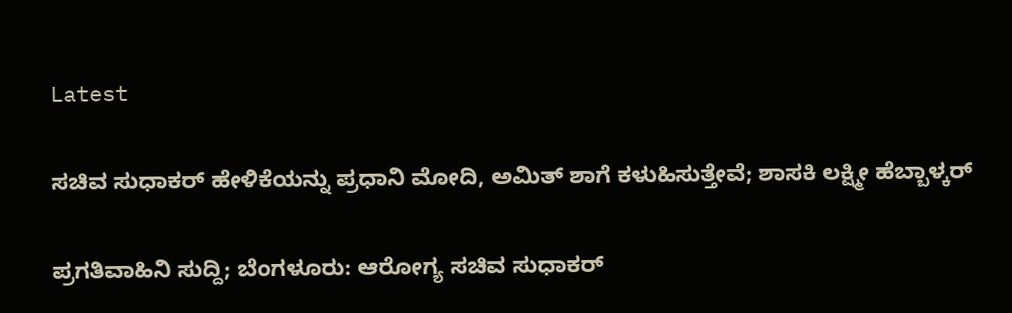Latest

ಸಚಿವ ಸುಧಾಕರ್ ಹೇಳಿಕೆಯನ್ನು ಪ್ರಧಾನಿ ಮೋದಿ, ಅಮಿತ್ ಶಾಗೆ ಕಳುಹಿಸುತ್ತೇವೆ; ಶಾಸಕಿ ಲಕ್ಷ್ಮೀ ಹೆಬ್ಬಾಳ್ಕರ್

ಪ್ರಗತಿವಾಹಿನಿ ಸುದ್ದಿ; ಬೆಂಗಳೂರು: ಆರೋಗ್ಯ ಸಚಿವ ಸುಧಾಕರ್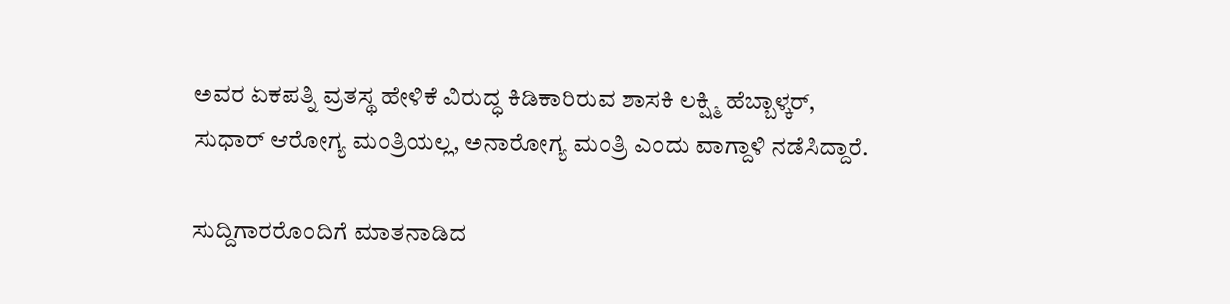ಅವರ ಏಕಪತ್ನಿ ವ್ರತಸ್ಥ ಹೇಳಿಕೆ ವಿರುದ್ಧ ಕಿಡಿಕಾರಿರುವ ಶಾಸಕಿ ಲಕ್ಷ್ಮಿ ಹೆಬ್ಬಾಳ್ಕರ್, ಸುಧಾರ್ ಆರೋಗ್ಯ ಮಂತ್ರಿಯಲ್ಲ, ಅನಾರೋಗ್ಯ ಮಂತ್ರಿ ಎಂದು ವಾಗ್ದಾಳಿ ನಡೆಸಿದ್ದಾರೆ.

ಸುದ್ದಿಗಾರರೊಂದಿಗೆ ಮಾತನಾಡಿದ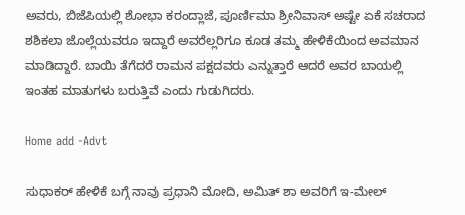ಅವರು, ಬಿಜೆಪಿಯಲ್ಲಿ ಶೋಭಾ ಕರಂದ್ಲಾಜೆ, ಪೂರ್ಣಿಮಾ ಶ್ರೀನಿವಾಸ್ ಅಷ್ಟೇ ಏಕೆ ಸಚರಾದ ಶಶಿಕಲಾ ಜೊಲ್ಲೆಯವರೂ ಇದ್ದಾರೆ ಅವರೆಲ್ಲರಿಗೂ ಕೂಡ ತಮ್ಮ ಹೇಳಿಕೆಯಿಂದ ಅವಮಾನ ಮಾಡಿದ್ದಾರೆ. ಬಾಯಿ ತೆಗೆದರೆ ರಾಮನ ಪಕ್ಷದವರು ಎನ್ನುತ್ತಾರೆ ಆದರೆ ಅವರ ಬಾಯಲ್ಲಿ ಇಂತಹ ಮಾತುಗಳು ಬರುತ್ತಿವೆ ಎಂದು ಗುಡುಗಿದರು.

Home add -Advt

ಸುಧಾಕರ್ ಹೇಳಿಕೆ ಬಗ್ಗೆ ನಾವು ಪ್ರಧಾನಿ ಮೋದಿ, ಅಮಿತ್ ಶಾ ಅವರಿಗೆ ಇ-ಮೇಲ್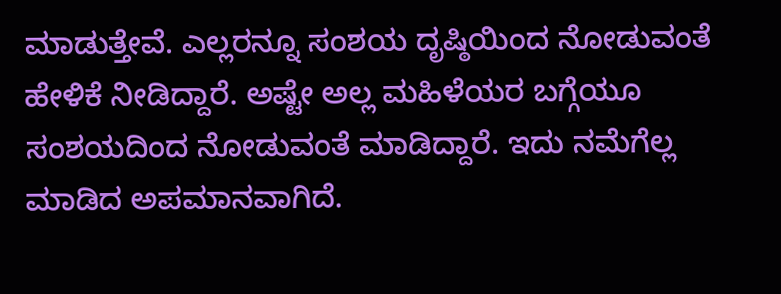ಮಾಡುತ್ತೇವೆ. ಎಲ್ಲರನ್ನೂ ಸಂಶಯ ದೃಷ್ಠಿಯಿಂದ ನೋಡುವಂತೆ ಹೇಳಿಕೆ ನೀಡಿದ್ದಾರೆ. ಅಷ್ಟೇ ಅಲ್ಲ ಮಹಿಳೆಯರ ಬಗ್ಗೆಯೂ ಸಂಶಯದಿಂದ ನೋಡುವಂತೆ ಮಾಡಿದ್ದಾರೆ. ಇದು ನಮೆಗೆಲ್ಲ ಮಾಡಿದ ಅಪಮಾನವಾಗಿದೆ.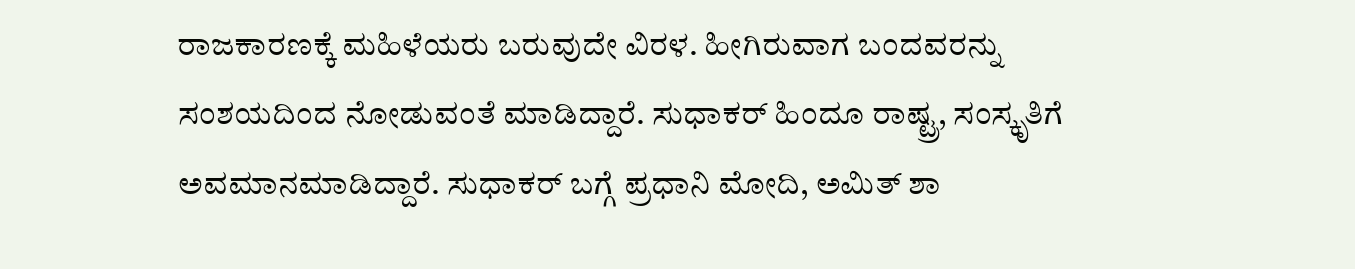ರಾಜಕಾರಣಕ್ಕೆ ಮಹಿಳೆಯರು ಬರುವುದೇ ವಿರಳ. ಹೀಗಿರುವಾಗ ಬಂದವರನ್ನು ಸಂಶಯದಿಂದ ನೋಡುವಂತೆ ಮಾಡಿದ್ದಾರೆ. ಸುಧಾಕರ್ ಹಿಂದೂ ರಾಷ್ಟ್ರ, ಸಂಸ್ಕೃತಿಗೆ ಅವಮಾನಮಾಡಿದ್ದಾರೆ. ಸುಧಾಕರ್ ಬಗ್ಗೆ ಪ್ರಧಾನಿ ಮೋದಿ, ಅಮಿತ್ ಶಾ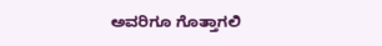ಅವರಿಗೂ ಗೊತ್ತಾಗಲಿ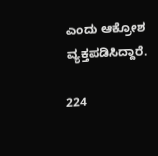ಎಂದು ಆಕ್ರೋಶ ವ್ಯಕ್ತಪಡಿಸಿದ್ದಾರೆ.

224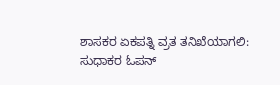ಶಾಸಕರ ಏಕಪತ್ನಿ ವ್ರತ ತನಿಖೆಯಾಗಲಿ: ಸುಧಾಕರ ಓಪನ್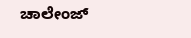ಚಾಲೇಂಜ್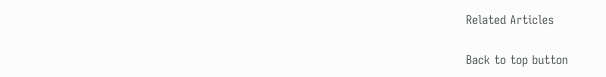Related Articles

Back to top button